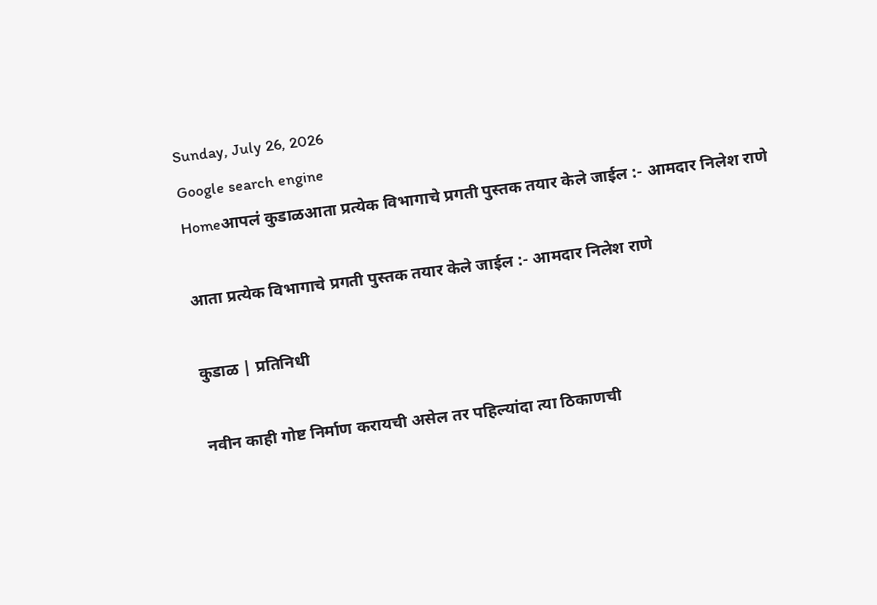Sunday, July 26, 2026
Google search engine
Homeआपलं कुडाळआता प्रत्येक विभागाचे प्रगती पुस्तक तयार केले जाईल :- आमदार निलेश राणे

आता प्रत्येक विभागाचे प्रगती पुस्तक तयार केले जाईल :- आमदार निलेश राणे

कुडाळ | प्रतिनिधी

नवीन काही गोष्ट निर्माण करायची असेल तर पहिल्यांदा त्या ठिकाणची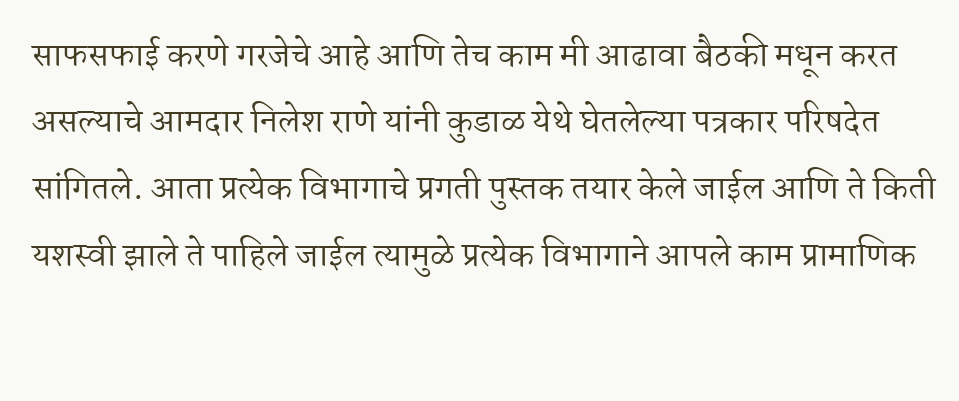साफसफाई करणे गरजेचे आहे आणि तेच काम मी आढावा बैठकी मधून करत असल्याचे आमदार निलेश राणे यांनी कुडाळ येथे घेतलेल्या पत्रकार परिषदेत सांगितले. आता प्रत्येक विभागाचे प्रगती पुस्तक तयार केले जाईल आणि ते किती यशस्वी झाले ते पाहिले जाईल त्यामुळे प्रत्येक विभागाने आपले काम प्रामाणिक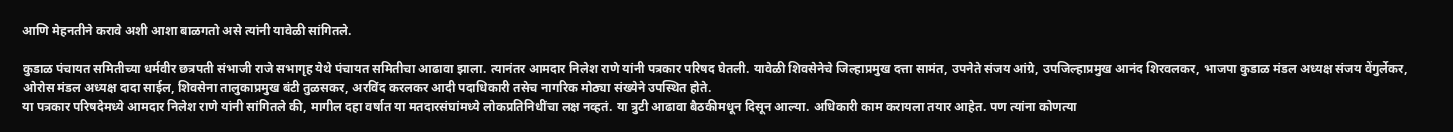आणि मेहनतीने करावे अशी आशा बाळगतो असे त्यांनी यावेळी सांगितले.

कुडाळ पंचायत समितीच्या धर्मवीर छत्रपती संभाजी राजे सभागृह येथे पंचायत समितीचा आढावा झाला. त्यानंतर आमदार निलेश राणे यांनी पत्रकार परिषद घेतली. यावेळी शिवसेनेचे जिल्हाप्रमुख दत्ता सामंत, उपनेते संजय आंग्रे, उपजिल्हाप्रमुख आनंद शिरवलकर, भाजपा कुडाळ मंडल अध्यक्ष संजय वेंगुर्लेकर, ओरोस मंडल अध्यक्ष दादा साईल, शिवसेना तालुकाप्रमुख बंटी तुळसकर, अरविंद करलकर आदी पदाधिकारी तसेच नागरिक मोठ्या संख्येने उपस्थित होते.
या पत्रकार परिषदेमध्ये आमदार निलेश राणे यांनी सांगितले की, मागील दहा वर्षात या मतदारसंघांमध्ये लोकप्रतिनिधींचा लक्ष नव्हतं. या त्रुटी आढावा बैठकीमधून दिसून आल्या. अधिकारी काम करायला तयार आहेत. पण त्यांना कोणत्या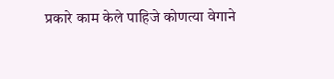प्रकारे काम केले पाहिजे कोणत्या वेगाने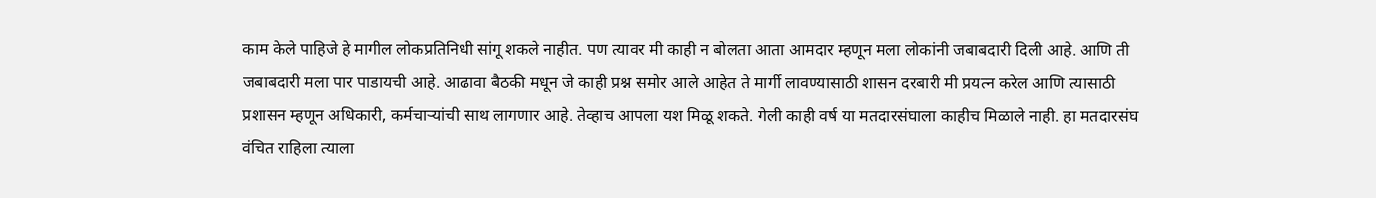काम केले पाहिजे हे मागील लोकप्रतिनिधी सांगू शकले नाहीत. पण त्यावर मी काही न बोलता आता आमदार म्हणून मला लोकांनी जबाबदारी दिली आहे. आणि ती जबाबदारी मला पार पाडायची आहे. आढावा बैठकी मधून जे काही प्रश्न समोर आले आहेत ते मार्गी लावण्यासाठी शासन दरबारी मी प्रयत्न करेल आणि त्यासाठी प्रशासन म्हणून अधिकारी, कर्मचाऱ्यांची साथ लागणार आहे. तेव्हाच आपला यश मिळू शकते. गेली काही वर्ष या मतदारसंघाला काहीच मिळाले नाही. हा मतदारसंघ वंचित राहिला त्याला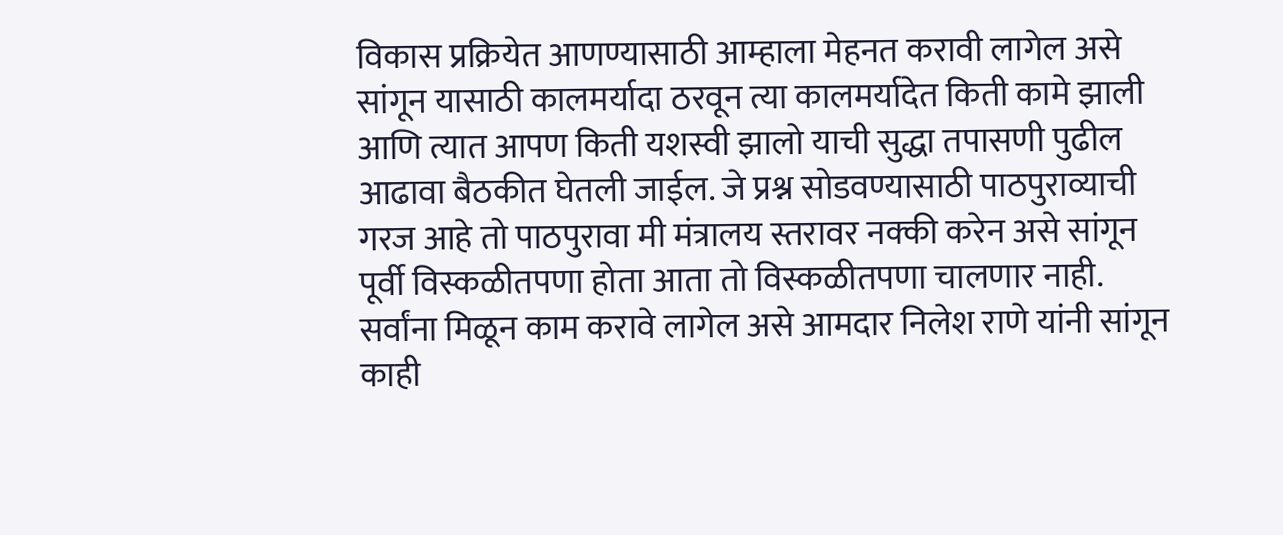विकास प्रक्रियेत आणण्यासाठी आम्हाला मेहनत करावी लागेल असे सांगून यासाठी कालमर्यादा ठरवून त्या कालमर्यादेत किती कामे झाली आणि त्यात आपण किती यशस्वी झालो याची सुद्धा तपासणी पुढील आढावा बैठकीत घेतली जाईल. जे प्रश्न सोडवण्यासाठी पाठपुराव्याची गरज आहे तो पाठपुरावा मी मंत्रालय स्तरावर नक्की करेन असे सांगून पूर्वी विस्कळीतपणा होता आता तो विस्कळीतपणा चालणार नाही. सर्वांना मिळून काम करावे लागेल असे आमदार निलेश राणे यांनी सांगून काही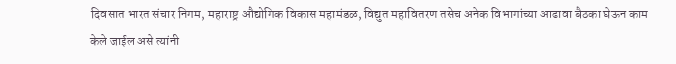दिवसात भारत संचार निगम, महाराष्ट्र औद्योगिक विकास महामंडळ, विद्युत महावितरण तसेच अनेक विभागांच्या आढावा बैठका घेऊन काम केले जाईल असे त्यांनी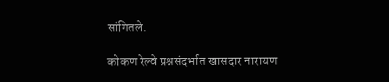सांगितले.

कोकण रेल्वे प्रश्नसंदर्भात खासदार नारायण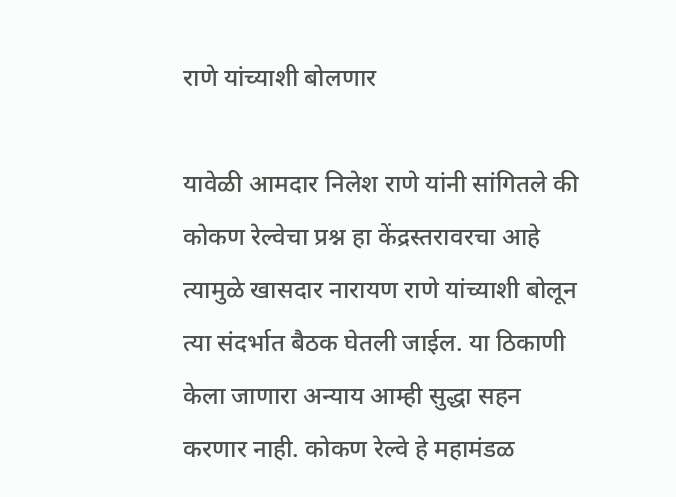राणे यांच्याशी बोलणार

यावेळी आमदार निलेश राणे यांनी सांगितले की कोकण रेल्वेचा प्रश्न हा केंद्रस्तरावरचा आहे त्यामुळे खासदार नारायण राणे यांच्याशी बोलून त्या संदर्भात बैठक घेतली जाईल. या ठिकाणी केला जाणारा अन्याय आम्ही सुद्धा सहन करणार नाही. कोकण रेल्वे हे महामंडळ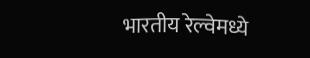भारतीय रेल्वेमध्ये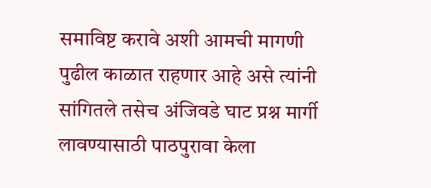समाविष्ट करावे अशी आमची मागणी पुढील काळात राहणार आहे असे त्यांनी सांगितले तसेच अंजिवडे घाट प्रश्न मार्गी लावण्यासाठी पाठपुरावा केला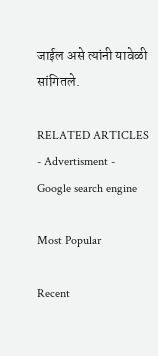जाईल असे त्यांनी यावेळी सांगितले.

RELATED ARTICLES
- Advertisment -
Google search engine

Most Popular

Recent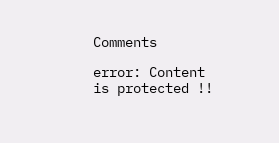Comments

error: Content is protected !!